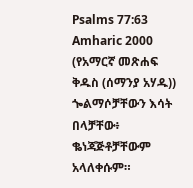Psalms 77:63
Amharic 2000 (የአማርኛ መጽሐፍ ቅዱስ (ሰማንያ አሃዱ))
ጐልማሶቻቸውን እሳት በላቻቸው፥ ቈነጃጅቶቻቸውም አላለቀሱም።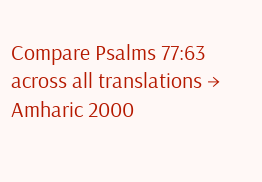Compare Psalms 77:63 across all translations →
Amharic 2000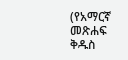(የአማርኛ መጽሐፍ ቅዱስ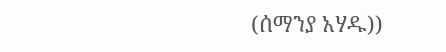(ሰማንያ አሃዱ))